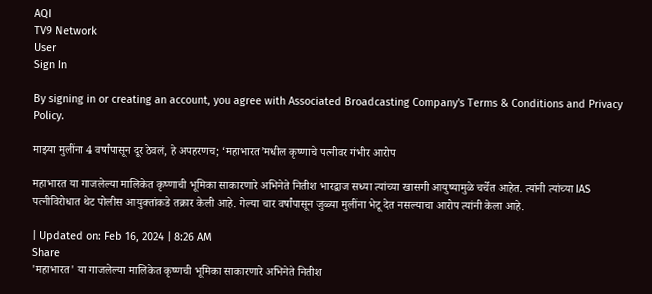AQI
TV9 Network
User
Sign In

By signing in or creating an account, you agree with Associated Broadcasting Company's Terms & Conditions and Privacy Policy.

माझ्या मुलींना 4 वर्षांपासून दूर ठेवलं, हे अपहरणच; ‘महाभारत’मधील कृष्णाचे पत्नीवर गंभीर आरोप

महाभारत या गाजलेल्या मालिकेत कृष्णाची भूमिका साकारणारे अभिनेते नितीश भारद्वाज सध्या त्यांच्या खासगी आयुष्यामुळे चर्चेत आहेत. त्यांनी त्यांच्या IAS पत्नीविरोधात थेट पोलीस आयुक्तांकडे तक्रार केली आहे. गेल्या चार वर्षांपासून जुळ्या मुलींना भेटू देत नसल्याचा आरोप त्यांनी केला आहे.

| Updated on: Feb 16, 2024 | 8:26 AM
Share
'महाभारत' या गाजलेल्या मालिकेत कृष्णची भूमिका साकारणारे अभिनेते नितीश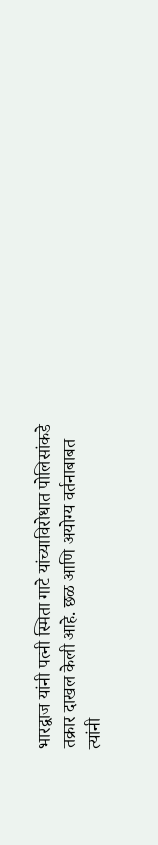भारद्वाज यांनी पत्नी स्मिता गाटे यांच्याविरोधात पोलिसांकडे तक्रार दाखल केली आहे. छळ आणि अयोग्य वर्तनाबाबत त्यांनी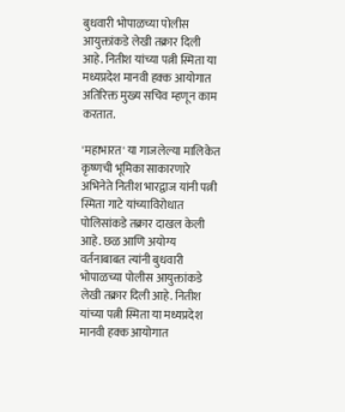बुधवारी भोपाळच्या पोलीस आयुक्तांकडे लेखी तक्रार दिली आहे. नितीश यांच्या पत्नी स्मिता या मध्यप्रदेश मानवी हक्क आयोगात अतिरिक्त मुख्य सचिव म्हणून काम करतात.

'महाभारत' या गाजलेल्या मालिकेत कृष्णची भूमिका साकारणारे अभिनेते नितीश भारद्वाज यांनी पत्नी स्मिता गाटे यांच्याविरोधात पोलिसांकडे तक्रार दाखल केली आहे. छळ आणि अयोग्य वर्तनाबाबत त्यांनी बुधवारी भोपाळच्या पोलीस आयुक्तांकडे लेखी तक्रार दिली आहे. नितीश यांच्या पत्नी स्मिता या मध्यप्रदेश मानवी हक्क आयोगात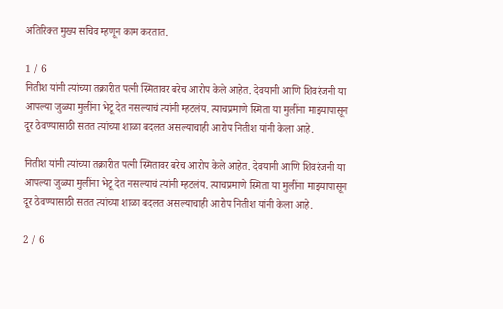अतिरिक्त मुख्य सचिव म्हणून काम करतात.

1 / 6
नितीश यांनी त्यांच्या तक्रारीत पत्नी स्मितावर बरेच आरोप केले आहेत. देवयानी आणि शिवरंजनी या आपल्या जुळ्या मुलींना भेटू देत नसल्याचं त्यांनी म्हटलंय. त्याचप्रमाणे स्मिता या मुलींना माझ्यापासून दूर ठेवण्यासाठी सतत त्यांच्या शाळा बदलत असल्याचाही आरोप नितीश यांनी केला आहे.

नितीश यांनी त्यांच्या तक्रारीत पत्नी स्मितावर बरेच आरोप केले आहेत. देवयानी आणि शिवरंजनी या आपल्या जुळ्या मुलींना भेटू देत नसल्याचं त्यांनी म्हटलंय. त्याचप्रमाणे स्मिता या मुलींना माझ्यापासून दूर ठेवण्यासाठी सतत त्यांच्या शाळा बदलत असल्याचाही आरोप नितीश यांनी केला आहे.

2 / 6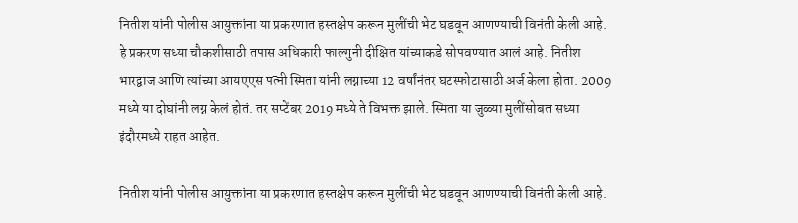नितीश यांनी पोलीस आयुक्तांना या प्रकरणात हस्तक्षेप करून मुलींची भेट घडवून आणण्याची विनंती केली आहे. हे प्रकरण सध्या चौकशीसाठी तपास अधिकारी फाल्गुनी दीक्षित यांच्याकडे सोपवण्यात आलं आहे. नितीश भारद्वाज आणि त्यांच्या आयएएस पत्नी स्मिता यांनी लग्नाच्या 12 वर्षांनंतर घटस्फोटासाठी अर्ज केला होता. 2009 मध्ये या दोघांनी लग्न केलं होतं. तर सप्टेंबर 2019 मध्ये ते विभक्त झाले. स्मिता या जुळ्या मुलींसोबत सध्या इंदौरमध्ये राहत आहेत.

नितीश यांनी पोलीस आयुक्तांना या प्रकरणात हस्तक्षेप करून मुलींची भेट घडवून आणण्याची विनंती केली आहे.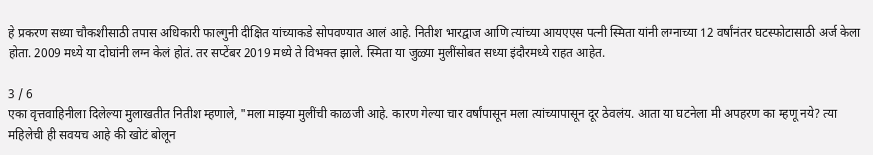हे प्रकरण सध्या चौकशीसाठी तपास अधिकारी फाल्गुनी दीक्षित यांच्याकडे सोपवण्यात आलं आहे. नितीश भारद्वाज आणि त्यांच्या आयएएस पत्नी स्मिता यांनी लग्नाच्या 12 वर्षांनंतर घटस्फोटासाठी अर्ज केला होता. 2009 मध्ये या दोघांनी लग्न केलं होतं. तर सप्टेंबर 2019 मध्ये ते विभक्त झाले. स्मिता या जुळ्या मुलींसोबत सध्या इंदौरमध्ये राहत आहेत.

3 / 6
एका वृत्तवाहिनीला दिलेल्या मुलाखतीत नितीश म्हणाले, "मला माझ्या मुलींची काळजी आहे. कारण गेल्या चार वर्षांपासून मला त्यांच्यापासून दूर ठेवलंय. आता या घटनेला मी अपहरण का म्हणू नये? त्या महिलेची ही सवयच आहे की खोटं बोलून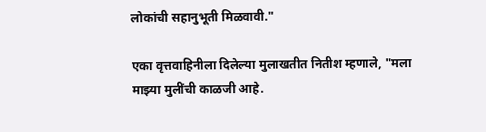लोकांची सहानुभूती मिळवावी."

एका वृत्तवाहिनीला दिलेल्या मुलाखतीत नितीश म्हणाले, "मला माझ्या मुलींची काळजी आहे.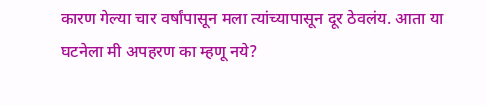कारण गेल्या चार वर्षांपासून मला त्यांच्यापासून दूर ठेवलंय. आता या घटनेला मी अपहरण का म्हणू नये?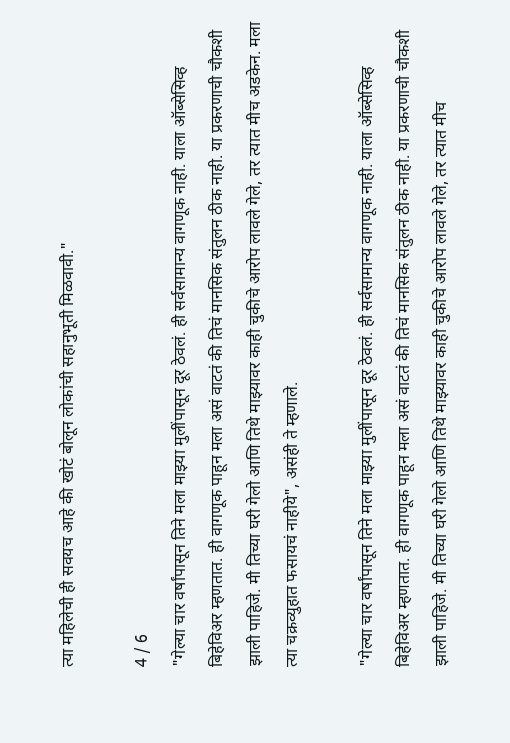त्या महिलेची ही सवयच आहे की खोटं बोलून लोकांची सहानुभूती मिळवावी."

4 / 6
"गेल्या चार वर्षांपासून तिने मला माझ्या मुलींपासून दूर ठेवलं. ही सर्वसामान्य वागणूक नाही. याला ऑब्सेसिव्ह बिहेविअर म्हणतात. ही वागणूक पाहून मला असं वाटतं की तिचं मानसिक संतुलन ठीक नाही. या प्रकरणाची चौकशी झाली पाहिजे. मी तिच्या घरी गेलो आणि तिथे माझ्यावर काही चुकीचे आरोप लावले गेले, तर त्यात मीच अडकेन. मला त्या चक्रव्युहात फसायचं नाहीये", असंही ते म्हणाले.

"गेल्या चार वर्षांपासून तिने मला माझ्या मुलींपासून दूर ठेवलं. ही सर्वसामान्य वागणूक नाही. याला ऑब्सेसिव्ह बिहेविअर म्हणतात. ही वागणूक पाहून मला असं वाटतं की तिचं मानसिक संतुलन ठीक नाही. या प्रकरणाची चौकशी झाली पाहिजे. मी तिच्या घरी गेलो आणि तिथे माझ्यावर काही चुकीचे आरोप लावले गेले, तर त्यात मीच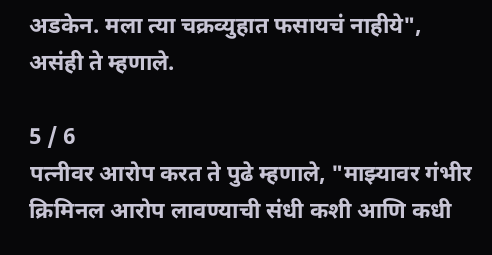अडकेन. मला त्या चक्रव्युहात फसायचं नाहीये", असंही ते म्हणाले.

5 / 6
पत्नीवर आरोप करत ते पुढे म्हणाले, "माझ्यावर गंभीर क्रिमिनल आरोप लावण्याची संधी कशी आणि कधी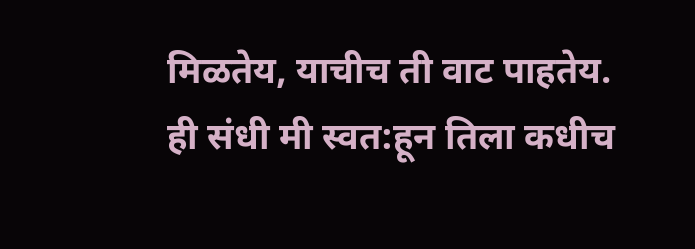मिळतेय, याचीच ती वाट पाहतेय. ही संधी मी स्वत:हून तिला कधीच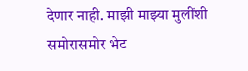देणार नाही. माझी माझ्या मुलींशी समोरासमोर भेट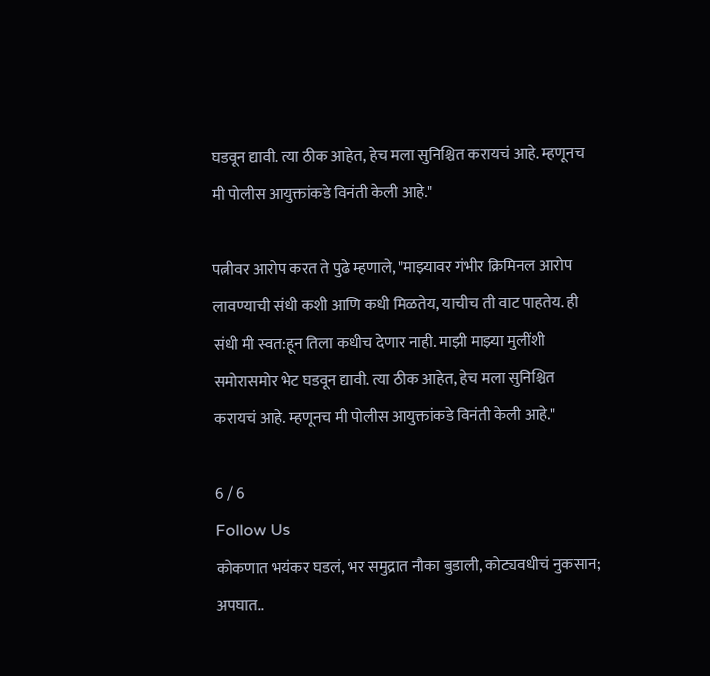घडवून द्यावी. त्या ठीक आहेत, हेच मला सुनिश्चित करायचं आहे. म्हणूनच मी पोलीस आयुक्तांकडे विनंती केली आहे."

पत्नीवर आरोप करत ते पुढे म्हणाले, "माझ्यावर गंभीर क्रिमिनल आरोप लावण्याची संधी कशी आणि कधी मिळतेय, याचीच ती वाट पाहतेय. ही संधी मी स्वत:हून तिला कधीच देणार नाही. माझी माझ्या मुलींशी समोरासमोर भेट घडवून द्यावी. त्या ठीक आहेत, हेच मला सुनिश्चित करायचं आहे. म्हणूनच मी पोलीस आयुक्तांकडे विनंती केली आहे."

6 / 6
Follow Us
कोकणात भयंकर घडलं, भर समुद्रात नौका बुडाली, कोट्यवधीचं नुकसान; अपघात..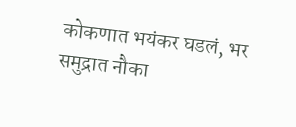कोकणात भयंकर घडलं, भर समुद्रात नौका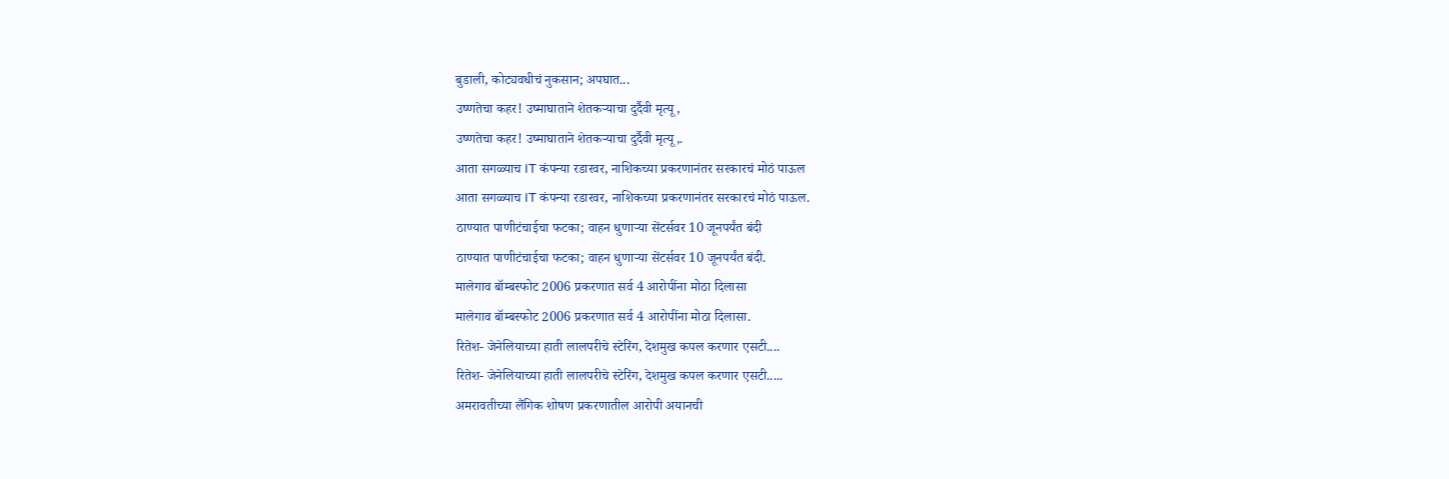बुडाली, कोट्यवधीचं नुकसान; अपघात...
उष्णतेचा कहर! उष्माघाताने शेतकऱ्याचा दुर्दैवी मृत्यू,
उष्णतेचा कहर! उष्माघाताने शेतकऱ्याचा दुर्दैवी मृत्यू,.
आता सगळ्याच IT कंपन्या रडारवर, नाशिकच्या प्रकरणानंतर सरकारचं मोठं पाऊल
आता सगळ्याच IT कंपन्या रडारवर, नाशिकच्या प्रकरणानंतर सरकारचं मोठं पाऊल.
ठाण्यात पाणीटंचाईचा फटका; वाहन धुणाऱ्या सेंटर्सवर 10 जूनपर्यंत बंदी
ठाण्यात पाणीटंचाईचा फटका; वाहन धुणाऱ्या सेंटर्सवर 10 जूनपर्यंत बंदी.
मालेगाव बॉम्बस्फोट 2006 प्रकरणात सर्व 4 आरोपींना मोठा दिलासा
मालेगाव बॉम्बस्फोट 2006 प्रकरणात सर्व 4 आरोपींना मोठा दिलासा.
रितेश- जेनेलियाच्या हाती लालपरीचे स्टेरिंग, देशमुख कपल करणार एसटी....
रितेश- जेनेलियाच्या हाती लालपरीचे स्टेरिंग, देशमुख कपल करणार एसटी.....
अमरावतीच्या लैंगिक शोषण प्रकरणातील आरोपी अयानची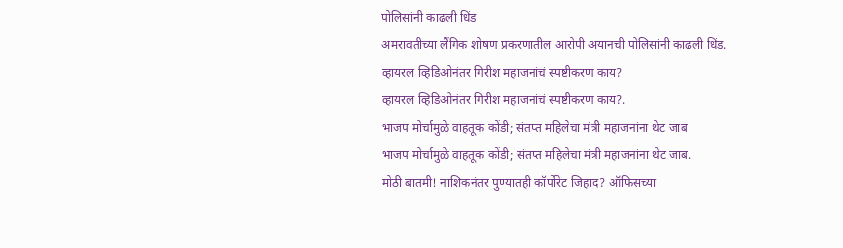पोलिसांनी काढली धिंड
अमरावतीच्या लैंगिक शोषण प्रकरणातील आरोपी अयानची पोलिसांनी काढली धिंड.
व्हायरल व्हिडिओनंतर गिरीश महाजनांचं स्पष्टीकरण काय?
व्हायरल व्हिडिओनंतर गिरीश महाजनांचं स्पष्टीकरण काय?.
भाजप मोर्चामुळे वाहतूक कोंडी; संतप्त महिलेचा मंत्री महाजनांना थेट जाब
भाजप मोर्चामुळे वाहतूक कोंडी; संतप्त महिलेचा मंत्री महाजनांना थेट जाब.
मोठी बातमी! नाशिकनंतर पुण्यातही कॉर्पोरेट जिहाद? ऑफिसच्या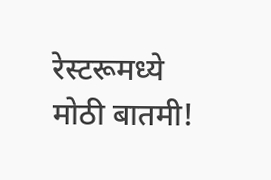रेस्टरूमध्ये
मोठी बातमी!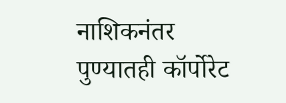नाशिकनंतर पुण्यातही कॉर्पोरेट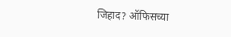जिहाद? ऑफिसच्या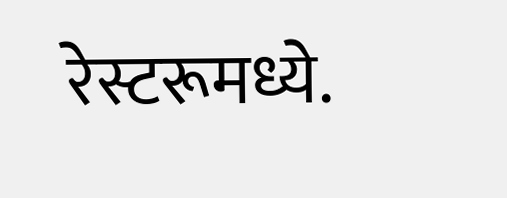रेस्टरूमध्ये.